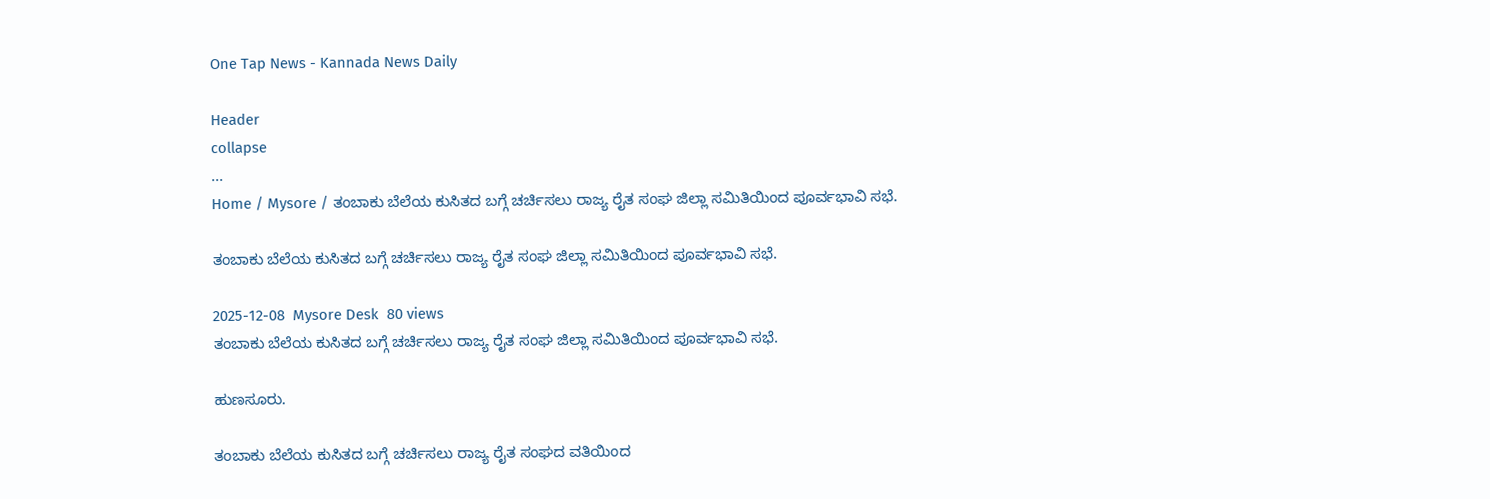One Tap News - Kannada News Daily

Header
collapse
...
Home / Mysore / ತಂಬಾಕು ಬೆಲೆಯ ಕುಸಿತದ ಬಗ್ಗೆ ಚರ್ಚಿಸಲು ರಾಜ್ಯ ರೈತ ಸಂಘ ಜಿಲ್ಲಾ ಸಮಿತಿಯಿಂದ ಪೂರ್ವಭಾವಿ ಸಭೆ.

ತಂಬಾಕು ಬೆಲೆಯ ಕುಸಿತದ ಬಗ್ಗೆ ಚರ್ಚಿಸಲು ರಾಜ್ಯ ರೈತ ಸಂಘ ಜಿಲ್ಲಾ ಸಮಿತಿಯಿಂದ ಪೂರ್ವಭಾವಿ ಸಭೆ.

2025-12-08  Mysore Desk  80 views
ತಂಬಾಕು ಬೆಲೆಯ ಕುಸಿತದ ಬಗ್ಗೆ ಚರ್ಚಿಸಲು ರಾಜ್ಯ ರೈತ ಸಂಘ ಜಿಲ್ಲಾ ಸಮಿತಿಯಿಂದ ಪೂರ್ವಭಾವಿ ಸಭೆ.

ಹುಣಸೂರು.

ತಂಬಾಕು ಬೆಲೆಯ ಕುಸಿತದ ಬಗ್ಗೆ ಚರ್ಚಿಸಲು ರಾಜ್ಯ ರೈತ ಸಂಘದ ವತಿಯಿಂದ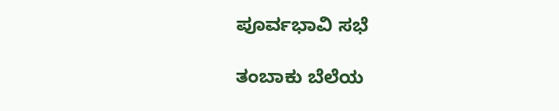ಪೂರ್ವಭಾವಿ ಸಭೆ

ತಂಬಾಕು ಬೆಲೆಯ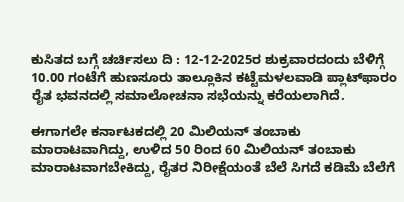ಕುಸಿತದ ಬಗ್ಗೆ ಚರ್ಚಿಸಲು ದಿ : 12-12-2025ರ ಶುಕ್ರವಾರದಂದು ಬೆಳಿಗ್ಗೆ 10.00 ಗಂಟೆಗೆ ಹುಣಸೂರು ತಾಲ್ಲೂಕಿನ ಕಟ್ಟೆಮಳಲವಾಡಿ ಪ್ಲಾಟ್‌ಫಾರಂ ರೈತ ಭವನದಲ್ಲಿ ಸಮಾಲೋಚನಾ ಸಭೆಯನ್ನು ಕರೆಯಲಾಗಿದೆ.

ಈಗಾಗಲೇ ಕರ್ನಾಟಕದಲ್ಲಿ 20 ಮಿಲಿಯನ್‌ ತಂಬಾಕು ಮಾರಾಟವಾಗಿದ್ದು, ಉಳಿದ 50 ರಿಂದ 60 ಮಿಲಿಯನ್‌ ತಂಬಾಕು ಮಾರಾಟವಾಗಬೇಕಿದ್ದು, ರೈತರ ನಿರೀಕ್ಷೆಯಂತೆ ಬೆಲೆ ಸಿಗದೆ ಕಡಿಮೆ ಬೆಲೆಗೆ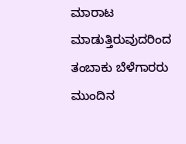ಮಾರಾಟ ಮಾಡುತ್ತಿರುವುದರಿಂದ ತಂಬಾಕು ಬೆಳೆಗಾರರು ಮುಂದಿನ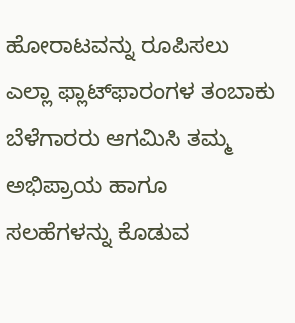ಹೋರಾಟವನ್ನು ರೂಪಿಸಲು ಎಲ್ಲಾ ಫ್ಲಾಟ್‌ಫಾರಂಗಳ ತಂಬಾಕು ಬೆಳೆಗಾರರು ಆಗಮಿಸಿ ತಮ್ಮ ಅಭಿಪ್ರಾಯ ಹಾಗೂ ಸಲಹೆಗಳನ್ನು ಕೊಡುವ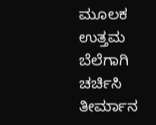ಮೂಲಕ ಉತ್ತಮ ಬೆಲೆಗಾಗಿ ಚರ್ಚಿಸಿ ತೀರ್ಮಾನ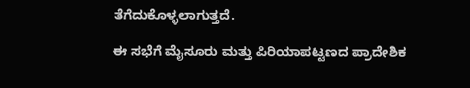ತೆಗೆದುಕೊಳ್ಳಲಾಗುತ್ತದೆ.

ಈ ಸಭೆಗೆ ಮೈಸೂರು ಮತ್ತು ಪಿರಿಯಾಪಟ್ಟಣದ ಪ್ರಾದೇಶಿಕ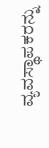ವ್ಯವಸ್ಥಾಪಕರನ್ನು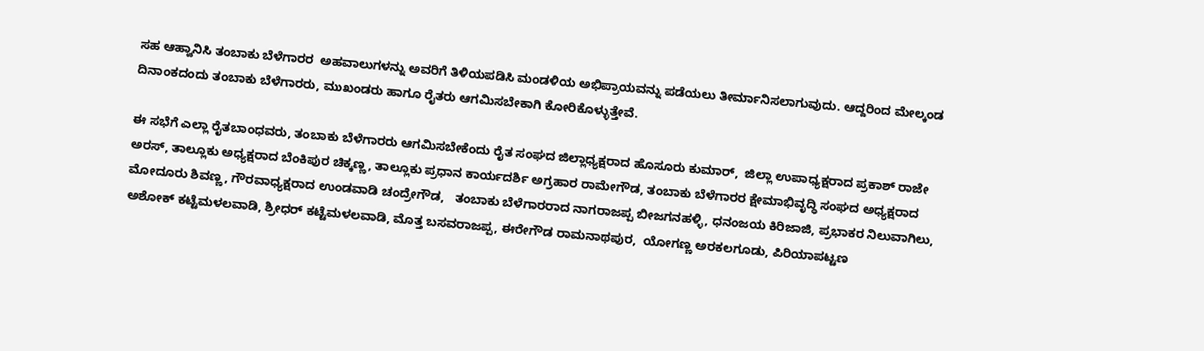ಸಹ ಆಹ್ವಾನಿಸಿ ತಂಬಾಕು ಬೆಳೆಗಾರರ  ಅಹವಾಲುಗಳನ್ನು ಅವರಿಗೆ ತಿಳಿಯಪಡಿಸಿ ಮಂಡಳಿಯ ಅಭಿಪ್ರಾಯವನ್ನು ಪಡೆಯಲು ತೀರ್ಮಾನಿಸಲಾಗುವುದು. ಆದ್ದರಿಂದ ಮೇಲ್ಕಂಡ ದಿನಾಂಕದಂದು ತಂಬಾಕು ಬೆಳೆಗಾರರು, ಮುಖಂಡರು ಹಾಗೂ ರೈತರು ಆಗಮಿಸಬೇಕಾಗಿ ಕೋರಿಕೊಳ್ಳುತ್ತೇವೆ.

ಈ ಸಭೆಗೆ ಎಲ್ಲಾ ರೈತಬಾಂಧವರು, ತಂಬಾಕು ಬೆಳೆಗಾರರು ಆಗಮಿಸಬೇಕೆಂದು ರೈತ ಸಂಘದ ಜಿಲ್ಲಾಧ್ಯಕ್ಷರಾದ ಹೊಸೂರು ಕುಮಾರ್,  ಜಿಲ್ಲಾ ಉಪಾಧ್ಯಕ್ಷರಾದ ಪ್ರಕಾಶ್‌ ರಾಜೇ ಅರಸ್, ತಾಲ್ಲೂಕು ಅಧ್ಯಕ್ಷರಾದ ಬೆಂಕಿಪುರ ಚಿಕ್ಕಣ್ಣ, ತಾಲ್ಲೂಕು ಪ್ರಧಾನ ಕಾರ್ಯದರ್ಶಿ ಅಗ್ರಹಾರ ರಾಮೇಗೌಡ, ತಂಬಾಕು ಬೆಳೆಗಾರರ ಕ್ಷೇಮಾಭಿವೃದ್ಧಿ ಸಂಘದ ಅಧ್ಯಕ್ಷರಾದ ಮೋದೂರು ಶಿವಣ್ಣ, ಗೌರವಾಧ್ಯಕ್ಷರಾದ ಉಂಡವಾಡಿ ಚಂದ್ರೇಗೌಡ,   ತಂಬಾಕು ಬೆಳೆಗಾರರಾದ ನಾಗರಾಜಪ್ಪ ಬೀಜಗನಹಳ್ಳಿ, ಧನಂಜಯ ಕಿರಿಜಾಜಿ, ಪ್ರಭಾಕರ ನಿಲುವಾಗಿಲು, ಅಶೋಕ್‌ ಕಟ್ಟೆಮಳಲವಾಡಿ, ಶ್ರೀಧರ್‌ ಕಟ್ಟೆಮಳಲವಾಡಿ, ಮೊತ್ತ ಬಸವರಾಜಪ್ಪ, ಈರೇಗೌಡ ರಾಮನಾಥಪುರ,  ಯೋಗಣ್ಣ ಅರಕಲಗೂಡು, ಪಿರಿಯಾಪಟ್ಟಣ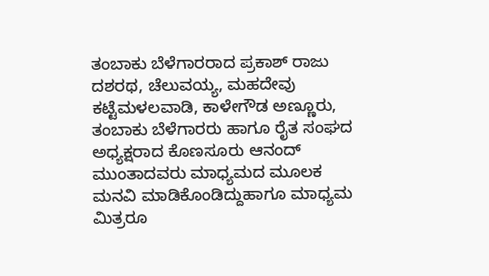ತಂಬಾಕು ಬೆಳೆಗಾರರಾದ ಪ್ರಕಾಶ್‌ ರಾಜು ದಶರಥ, ಚೆಲುವಯ್ಯ, ಮಹದೇವು ಕಟ್ಟೆಮಳಲವಾಡಿ, ಕಾಳೇಗೌಡ ಅಣ್ಣೂರು, ತಂಬಾಕು ಬೆಳೆಗಾರರು ಹಾಗೂ ರೈತ ಸಂಘದ ಅಧ್ಯಕ್ಷರಾದ ಕೊಣಸೂರು ಆನಂದ್‌ ಮುಂತಾದವರು ಮಾಧ್ಯಮದ ಮೂಲಕ ಮನವಿ ಮಾಡಿಕೊಂಡಿದ್ದುಹಾಗೂ ಮಾಧ್ಯಮ ಮಿತ್ರರೂ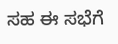ಸಹ ಈ ಸಭೆಗೆ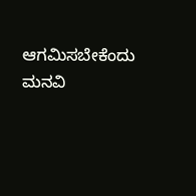ಆಗಮಿಸಬೇಕೆಂದು ಮನವಿ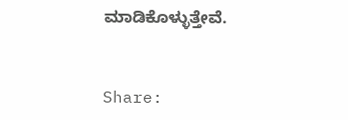ಮಾಡಿಕೊಳ್ಳುತ್ತೇವೆ.


Share: